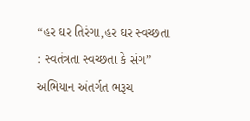“હર ઘર તિરંગા,હર ઘર સ્વચ્છતા : સ્વતંત્રતા સ્વચ્છતા કે સંગ” અભિયાન અંતર્ગત ભરૂચ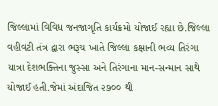જિલ્લામાં વિવિધ જનજાગૃતિ કાર્યક્રમો યોજાઈ રહ્યા છે.જિલ્લા વહીવટી તંત્ર દ્વારા ભરૂચ ખાતે જિલ્લા કક્ષાની ભવ્ય તિરંગા યાત્રા દેશભક્તિના જુસ્સા અને તિરંગાના માન-સન્માન સાથે યોજાઈ હતી.જેમાં અંદાજિત ૨૭૦૦ થી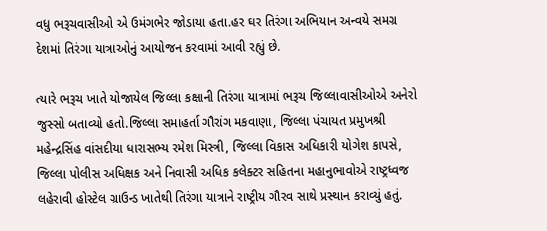વધુ ભરૂચવાસીઓ એ ઉમંગભેર જોડાયા હતા.હર ઘર તિરંગા અભિયાન અન્વયે સમગ્ર દેશમાં તિરંગા યાત્રાઓનું આયોજન કરવામાં આવી રહ્યું છે.

ત્યારે ભરૂચ ખાતે યોજાયેલ જિલ્લા કક્ષાની તિરંગા યાત્રામાં ભરૂચ જિલ્લાવાસીઓએ અનેરો જુસ્સો બતાવ્યો હતો.જિલ્લા સમાહર્તા ગૌરાંગ મકવાણા, જિલ્લા પંચાયત પ્રમુખશ્રી મહેન્દ્રસિંહ વાંસદીયા ધારાસભ્ય રમેશ મિસ્ત્રી, જિલ્લા વિકાસ અધિકારી યોગેશ કાપસે, જિલ્લા પોલીસ અધિક્ષક અને નિવાસી અધિક કલેક્ટર સહિતના મહાનુભાવોએ રાષ્ટ્રધ્વજ લહેરાવી હોસ્ટેલ ગ્રાઉન્ડ ખાતેથી તિરંગા યાત્રાને રાષ્ટ્રીય ગૌરવ સાથે પ્રસ્થાન કરાવ્યું હતું.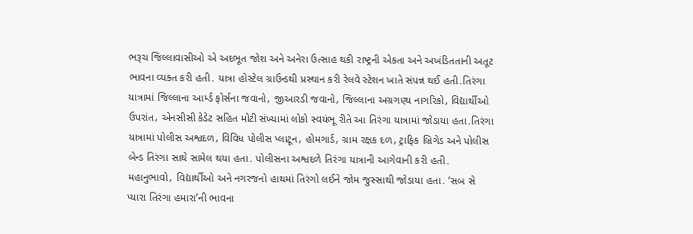ભરૂચ જિલ્લાવાસીઓ એ અદભૂત જોશ અને અનેરા ઉત્સાહ થકી રાષ્ટ્રની એકતા અને અખંડિતતાની અતૂટ ભાવના વ્યક્ત કરી હતી. યાત્રા હોસ્ટેલ ગ્રાઉન્ડથી પ્રસ્થાન કરી રેલવે સ્ટેશન ખાતે સંપન્ન થઈ હતી.તિરંગા યાત્રામાં જિલ્લાના આર્મ્ડ ફોર્સના જવાનો, જીઆરડી જવાનો, જિલ્લાના અગ્રગણ્ય નાગરિકો, વિદ્યાર્થીઓ ઉપરાંત, એનસીસી કેડેટ સહિત મોટી સંખ્યામાં લોકો સ્વયંભૂ રીતે આ તિરંગા યાત્રામાં જોડાયા હતા.તિરંગા યાત્રામાં પોલીસ અશ્વદળ, વિવિધ પોલીસ પ્લાટૂન, હોમગાર્ડ, ગ્રામ રક્ષક દળ, ટ્રાફિક બ્રિગેડ અને પોલીસ બેન્ડ તિરંગા સાથે સામેલ થયા હતા. પોલીસના અશ્વદળે તિરંગા યાત્રાની આગેવાની કરી હતી. મહાનુભાવો, વિદ્યાર્થીઓ અને નગરજનો હાથમાં તિરંગો લઈને જોમ જુસ્સાથી જોડાયા હતા. ‘સબ સે પ્યારા તિરંગા હમારા’ની ભાવના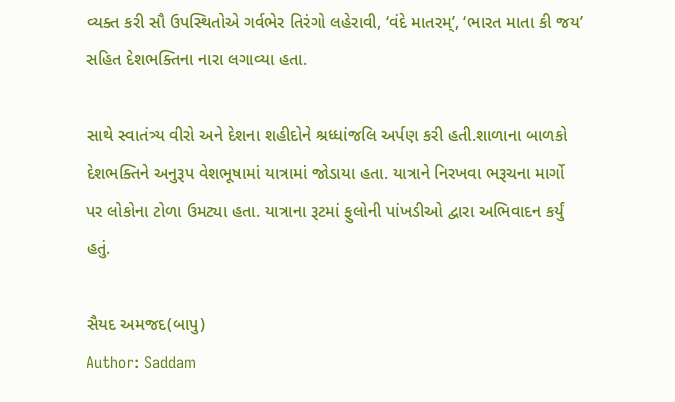વ્યક્ત કરી સૌ ઉપસ્થિતોએ ગર્વભેર તિરંગો લહેરાવી, ‘વંદે માતરમ્’, ‘ભારત માતા કી જય’ સહિત દેશભક્તિના નારા લગાવ્યા હતા.

સાથે સ્વાતંત્ર્ય વીરો અને દેશના શહીદોને શ્રધ્ધાંજલિ અર્પણ કરી હતી.શાળાના બાળકો દેશભક્તિને અનુરૂપ વેશભૂષામાં યાત્રામાં જોડાયા હતા. યાત્રાને નિરખવા ભરૂચના માર્ગો પર લોકોના ટોળા ઉમટ્યા હતા. યાત્રાના રૂટમાં ફુલોની પાંખડીઓ દ્વારા અભિવાદન કર્યું હતું.

સૈયદ અમજદ(બાપુ)
Author: Saddam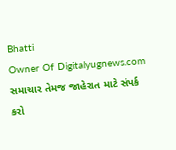Bhatti
Owner Of Digitalyugnews.com સમાચાર તેમજ જાહેરાત માટે સંપર્ક કરો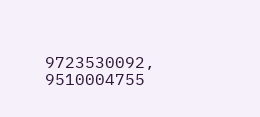9723530092, 9510004755